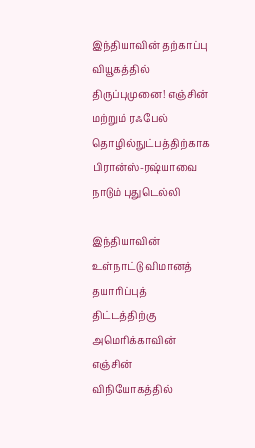இந்தியாவின் தற்காப்பு வியூகத்தில் திருப்புமுனை! எஞ்சின் மற்றும் ரஃபேல் தொழில்நுட்பத்திற்காக பிரான்ஸ்-ரஷ்யாவை நாடும் புதுடெல்லி

இந்தியாவின் உள்நாட்டு விமானத் தயாரிப்புத் திட்டத்திற்கு அமெரிக்காவின் எஞ்சின் விநியோகத்தில்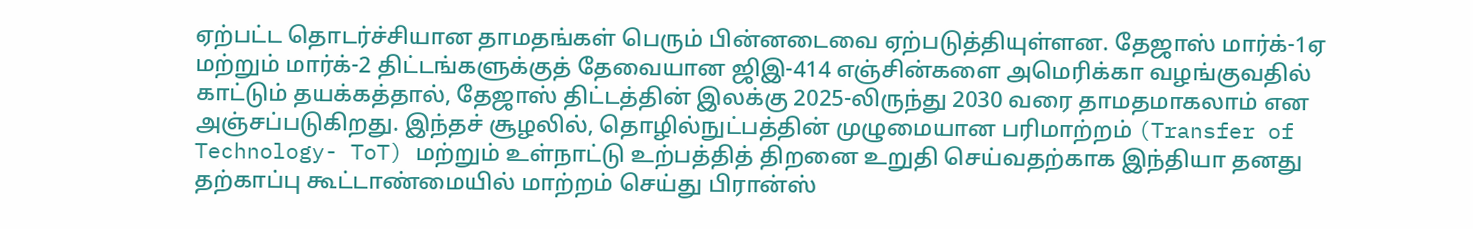ஏற்பட்ட தொடர்ச்சியான தாமதங்கள் பெரும் பின்னடைவை ஏற்படுத்தியுள்ளன. தேஜாஸ் மார்க்-1ஏ மற்றும் மார்க்-2 திட்டங்களுக்குத் தேவையான ஜிஇ-414 எஞ்சின்களை அமெரிக்கா வழங்குவதில் காட்டும் தயக்கத்தால், தேஜாஸ் திட்டத்தின் இலக்கு 2025-லிருந்து 2030 வரை தாமதமாகலாம் என அஞ்சப்படுகிறது. இந்தச் சூழலில், தொழில்நுட்பத்தின் முழுமையான பரிமாற்றம் (Transfer of Technology- ToT) மற்றும் உள்நாட்டு உற்பத்தித் திறனை உறுதி செய்வதற்காக இந்தியா தனது தற்காப்பு கூட்டாண்மையில் மாற்றம் செய்து பிரான்ஸ்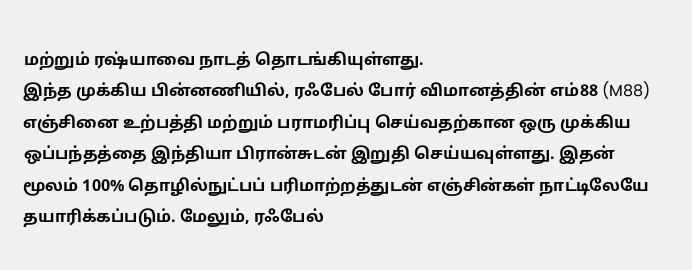மற்றும் ரஷ்யாவை நாடத் தொடங்கியுள்ளது.
இந்த முக்கிய பின்னணியில், ரஃபேல் போர் விமானத்தின் எம்88 (M88) எஞ்சினை உற்பத்தி மற்றும் பராமரிப்பு செய்வதற்கான ஒரு முக்கிய ஒப்பந்தத்தை இந்தியா பிரான்சுடன் இறுதி செய்யவுள்ளது. இதன் மூலம் 100% தொழில்நுட்பப் பரிமாற்றத்துடன் எஞ்சின்கள் நாட்டிலேயே தயாரிக்கப்படும். மேலும், ரஃபேல்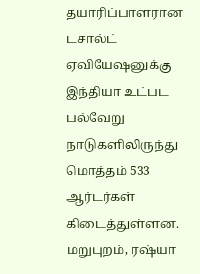தயாரிப்பாளரான டசால்ட் ஏவியேஷனுக்கு இந்தியா உட்பட பல்வேறு நாடுகளிலிருந்து மொத்தம் 533 ஆர்டர்கள் கிடைத்துள்ளன. மறுபுறம், ரஷ்யா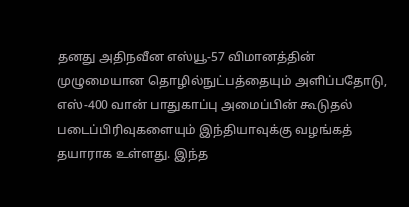தனது அதிநவீன எஸ்யூ-57 விமானத்தின் முழுமையான தொழில்நுட்பத்தையும் அளிப்பதோடு, எஸ்-400 வான் பாதுகாப்பு அமைப்பின் கூடுதல் படைப்பிரிவுகளையும் இந்தியாவுக்கு வழங்கத் தயாராக உள்ளது. இந்த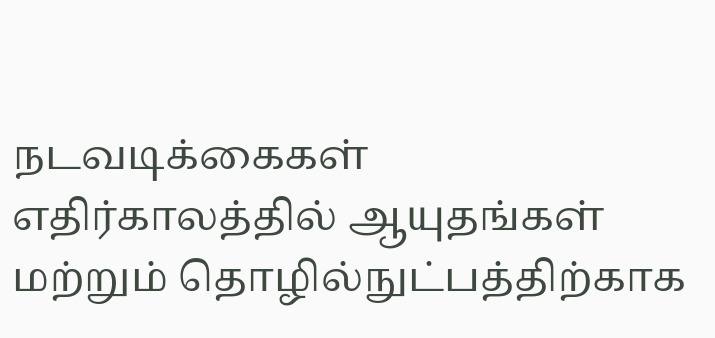நடவடிக்கைகள் எதிர்காலத்தில் ஆயுதங்கள் மற்றும் தொழில்நுட்பத்திற்காக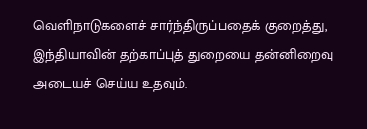வெளிநாடுகளைச் சார்ந்திருப்பதைக் குறைத்து, இந்தியாவின் தற்காப்புத் துறையை தன்னிறைவு அடையச் செய்ய உதவும்.